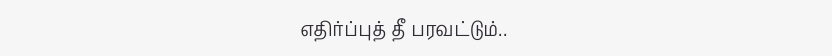எதிர்ப்புத் தீ பரவட்டும்..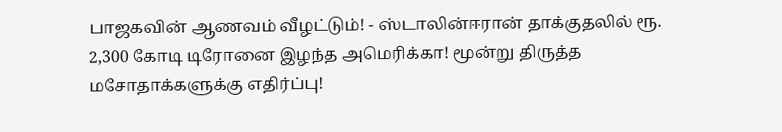பாஜகவின் ஆணவம் வீழட்டும்! - ஸ்டாலின்ஈரான் தாக்குதலில் ரூ. 2,300 கோடி டிரோனை இழந்த அமெரிக்கா! மூன்று திருத்த மசோதாக்களுக்கு எதிர்ப்பு!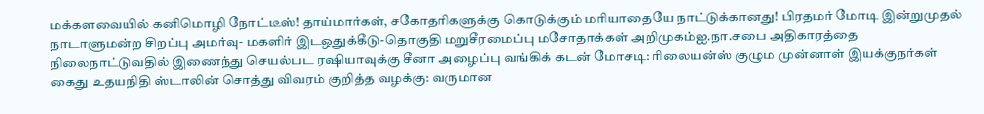மக்களவையில் கனிமொழி நோட்டீஸ்! தாய்மார்கள், சகோதரிகளுக்கு கொடுக்கும் மரியாதையே நாட்டுக்கானது! பிரதமர் மோடி இன்றுமுதல் நாடாளுமன்ற சிறப்பு அமர்வு- மகளிர் இடஒதுக்கீடு-தொகுதி மறுசீரமைப்பு மசோதாக்கள் அறிமுகம்ஐ.நா.சபை அதிகாரத்தை நிலைநாட்டுவதில் இணைந்து செயல்பட ரஷியாவுக்கு சீனா அழைப்பு வங்கிக் கடன் மோசடி: ரிலையன்ஸ் குழும முன்னாள் இயக்குநர்கள் கைது உதயநிதி ஸ்டாலின் சொத்து விவரம் குறித்த வழக்கு: வருமான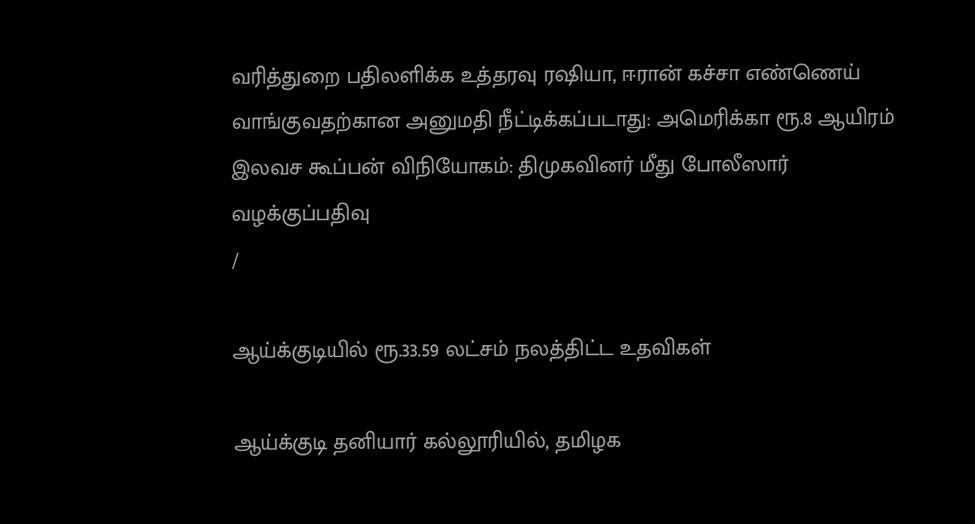வரித்துறை பதிலளிக்க உத்தரவு ரஷியா, ஈரான் கச்சா எண்ணெய் வாங்குவதற்கான அனுமதி நீட்டிக்கப்படாது: அமெரிக்கா ரூ.8 ஆயிரம் இலவச கூப்பன் விநியோகம்: திமுகவினர் மீது போலீஸார் வழக்குப்பதிவு
/

ஆய்க்குடியில் ரூ.33.59 லட்சம் நலத்திட்ட உதவிகள்

ஆய்க்குடி தனியார் கல்லூரியில், தமிழக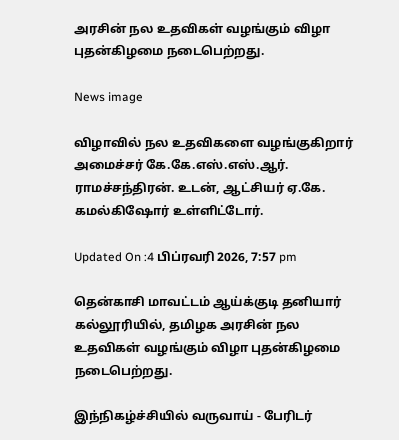அரசின் நல உதவிகள் வழங்கும் விழா புதன்கிழமை நடைபெற்றது.

News image

விழாவில் நல உதவிகளை வழங்குகிறார் அமைச்சர் கே.கே.எஸ்.எஸ்.ஆர். ராமச்சந்திரன். உடன், ஆட்சியர் ஏ.கே. கமல்கிஷோர் உள்ளிட்டோர்.

Updated On :4 பிப்ரவரி 2026, 7:57 pm

தென்காசி மாவட்டம் ஆய்க்குடி தனியார் கல்லூரியில், தமிழக அரசின் நல உதவிகள் வழங்கும் விழா புதன்கிழமை நடைபெற்றது.

இந்நிகழ்ச்சியில் வருவாய் - பேரிடர்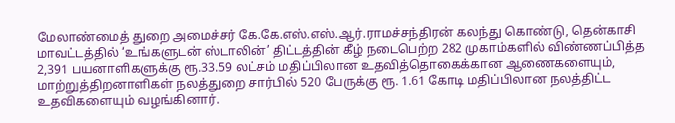மேலாண்மைத் துறை அமைச்சர் கே.கே.எஸ்.எஸ்.ஆர்.ராமச்சந்திரன் கலந்து கொண்டு, தென்காசி மாவட்டத்தில் ‘உங்களுடன் ஸ்டாலின்’ திட்டத்தின் கீழ் நடைபெற்ற 282 முகாம்களில் விண்ணப்பித்த 2,391 பயனாளிகளுக்கு ரூ.33.59 லட்சம் மதிப்பிலான உதவித்தொகைக்கான ஆணைகளையும், மாற்றுத்திறனாளிகள் நலத்துறை சார்பில் 520 பேருக்கு ரூ. 1.61 கோடி மதிப்பிலான நலத்திட்ட உதவிகளையும் வழங்கினார்.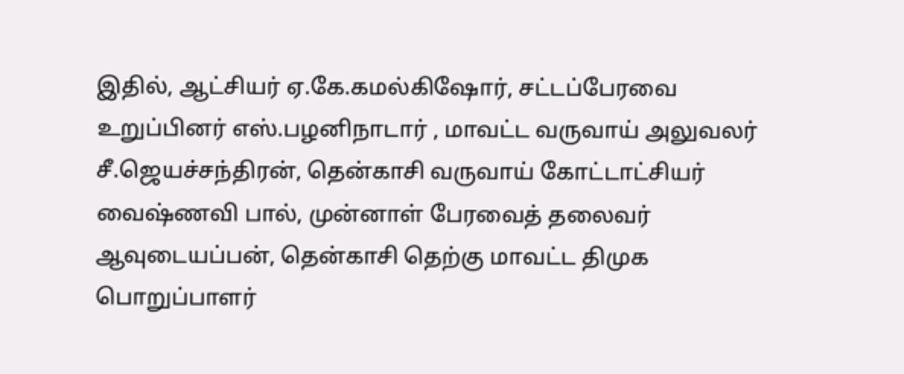இதில், ஆட்சியர் ஏ.கே.கமல்கிஷோர், சட்டப்பேரவை உறுப்பினர் எஸ்.பழனிநாடார் , மாவட்ட வருவாய் அலுவலர் சீ.ஜெயச்சந்திரன், தென்காசி வருவாய் கோட்டாட்சியர் வைஷ்ணவி பால், முன்னாள் பேரவைத் தலைவர் ஆவுடையப்பன், தென்காசி தெற்கு மாவட்ட திமுக பொறுப்பாளர்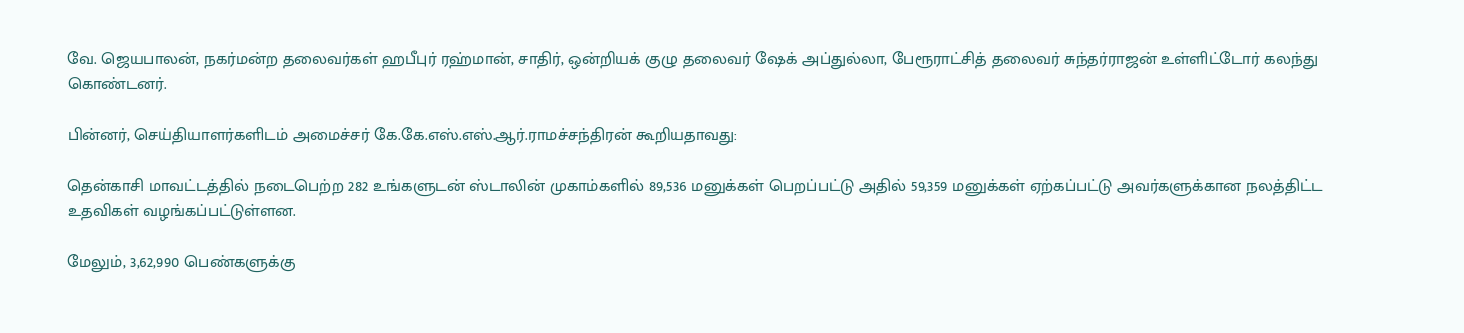வே. ஜெயபாலன், நகர்மன்ற தலைவர்கள் ஹபீபுர் ரஹ்மான், சாதிர், ஒன்றியக் குழு தலைவர் ஷேக் அப்துல்லா, பேரூராட்சித் தலைவர் சுந்தர்ராஜன் உள்ளிட்டோர் கலந்து கொண்டனர்.

பின்னர், செய்தியாளர்களிடம் அமைச்சர் கே.கே.எஸ்.எஸ்.ஆர்.ராமச்சந்திரன் கூறியதாவது:

தென்காசி மாவட்டத்தில் நடைபெற்ற 282 உங்களுடன் ஸ்டாலின் முகாம்களில் 89,536 மனுக்கள் பெறப்பட்டு அதில் 59,359 மனுக்கள் ஏற்கப்பட்டு அவர்களுக்கான நலத்திட்ட உதவிகள் வழங்கப்பட்டுள்ளன.

மேலும், 3,62,990 பெண்களுக்கு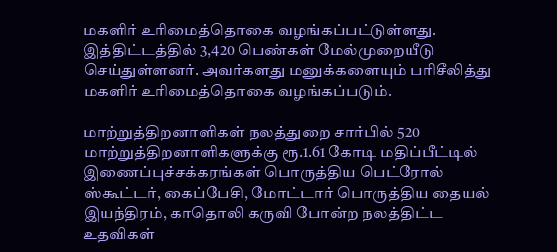மகளிர் உரிமைத்தொகை வழங்கப்பட்டுள்ளது. இத்திட்டத்தில் 3,420 பெண்கள் மேல்முறையீடு செய்துள்ளனர். அவர்களது மனுக்களையும் பரிசீலித்து மகளிர் உரிமைத்தொகை வழங்கப்படும்.

மாற்றுத்திறனாளிகள் நலத்துறை சார்பில் 520 மாற்றுத்திறனாளிகளுக்கு ரூ.1.61 கோடி மதிப்பீட்டில் இணைப்புச்சக்கரங்கள் பொருத்திய பெட்ரோல் ஸ்கூட்டர், கைப்பேசி, மோட்டார் பொருத்திய தையல் இயந்திரம், காதொலி கருவி போன்ற நலத்திட்ட உதவிகள்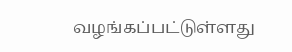வழங்கப்பட்டுள்ளது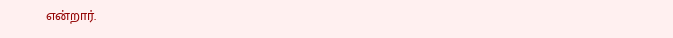என்றார்.